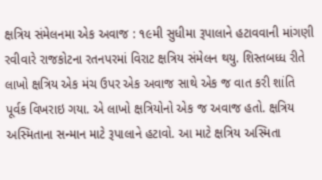ક્ષત્રિય સંમેલનમા એક અવાજ : ૧૯મી સુધીમા રૂપાલાને હટાવવાની માંગણી
રવીવારે રાજકોટના રતનપરમાં વિરાટ ક્ષત્રિય સંમેલન થયુ. શિસ્તબધ્ધ રીતે લાખો ક્ષત્રિય એક મંચ ઉપર એક અવાજ સાથે એક જ વાત કરી શાંતિ પૂર્વક વિખરાઇ ગયા. એ લાખો ક્ષત્રિયોનો એક જ અવાજ હતો. ક્ષત્રિય અસ્મિતાના સન્માન માટે રૂપાલાને હટાવો. આ માટે ક્ષત્રિય અસ્મિતા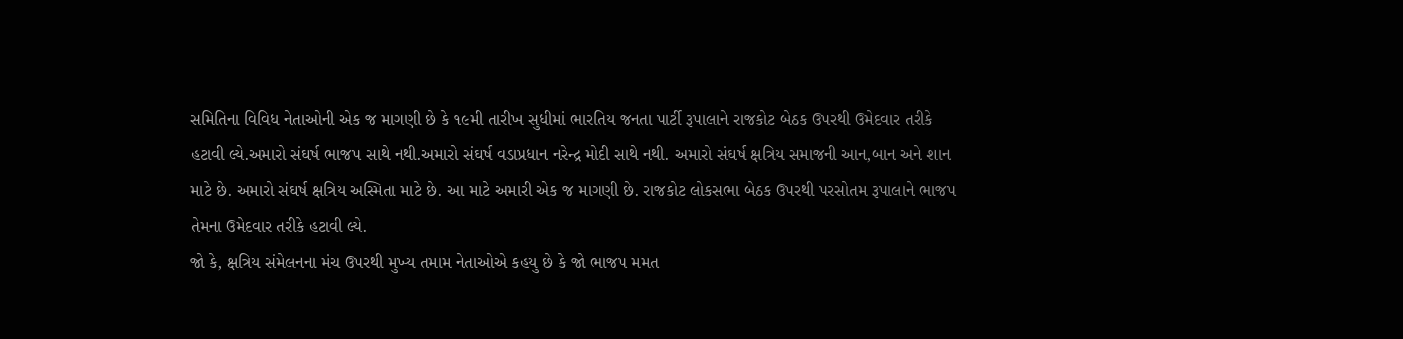સમિતિના વિવિધ નેતાઓની એક જ માગણી છે કે ૧૯મી તારીખ સુધીમાં ભારતિય જનતા પાર્ટી રૂપાલાને રાજકોટ બેઠક ઉપરથી ઉમેદવાર તરીકે હટાવી લ્યે.અમારો સંઘર્ષ ભાજપ સાથે નથી.અમારો સંઘર્ષ વડાપ્રધાન નરેન્દ્ર મોદી સાથે નથી. અમારો સંઘર્ષ ક્ષત્રિય સમાજની આન,બાન અને શાન માટે છે. અમારો સંઘર્ષ ક્ષત્રિય અસ્મિતા માટે છે. આ માટે અમારી એક જ માગણી છે. રાજકોટ લોકસભા બેઠક ઉપરથી પરસોતમ રૂપાલાને ભાજપ તેમના ઉમેદવાર તરીકે હટાવી લ્યે.
જો કે, ક્ષત્રિય સંમેલનના મંચ ઉપરથી મુખ્ય તમામ નેતાઓએ કહયુ છે કે જો ભાજપ મમત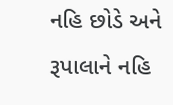નહિ છોડે અને રૂપાલાને નહિ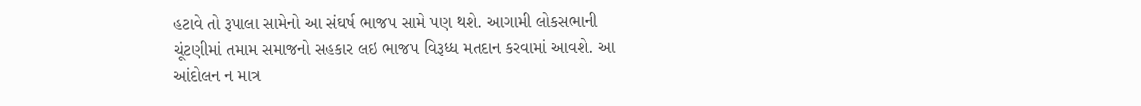હટાવે તો રૂપાલા સામેનો આ સંઘર્ષ ભાજપ સામે પણ થશે. આગામી લોકસભાની ચૂંટણીમાં તમામ સમાજનો સહકાર લઇ ભાજપ વિરૂધ્ધ મતદાન કરવામાં આવશે. આ આંદોલન ન માત્ર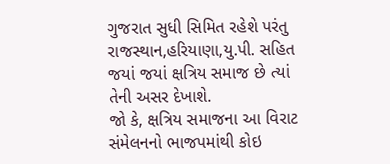ગુજરાત સુધી સિમિત રહેશે પરંતુ રાજસ્થાન,હરિયાણા,યુ.પી. સહિત જયાં જયાં ક્ષત્રિય સમાજ છે ત્યાં તેની અસર દેખાશે.
જો કે, ક્ષત્રિય સમાજના આ વિરાટ સંમેલનનો ભાજપમાંથી કોઇ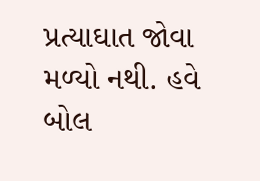પ્રત્યાઘાત જોવા મળ્યો નથી. હવે બોલ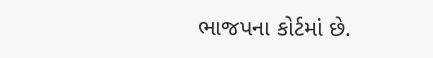ભાજપના કોર્ટમાં છે.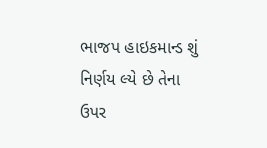ભાજપ હાઇકમાન્ડ શું નિર્ણય લ્યે છે તેના ઉપર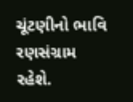ચૂંટણીનો ભાવિ રણસંગ્રામ રહેશે.